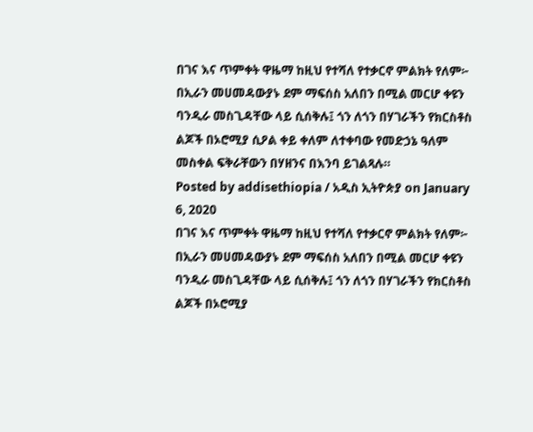በገና እና ጥምቀት ዋዜማ ከዚህ የተሻለ የተቃርኖ ምልክት የለም፦
በኢራን መሀመዳውያኑ ደም ማፍሰስ አለበን በሚል መርሆ ቀዩን ባንዲራ መስጊዳቸው ላይ ሲሰቅሉ፤ ጎን ለጎን በሃገራችን የክርስቶስ ልጆች በኦሮሚያ ሲዖል ቀይ ቀለም ለተቀባው የመድኃኔ ዓለም መስቀል ፍቅራቸውን በሃዘንና በእንባ ይገልጻሉ።
Posted by addisethiopia / አዲስ ኢትዮጵያ on January 6, 2020
በገና እና ጥምቀት ዋዜማ ከዚህ የተሻለ የተቃርኖ ምልክት የለም፦
በኢራን መሀመዳውያኑ ደም ማፍሰስ አለበን በሚል መርሆ ቀዩን ባንዲራ መስጊዳቸው ላይ ሲሰቅሉ፤ ጎን ለጎን በሃገራችን የክርስቶስ ልጆች በኦሮሚያ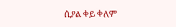ሲዖል ቀይ ቀለም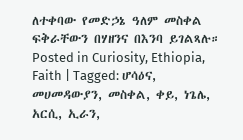ለተቀባው የመድኃኔ ዓለም መስቀል ፍቅራቸውን በሃዘንና በእንባ ይገልጻሉ።
Posted in Curiosity, Ethiopia, Faith | Tagged: ሆሳዕና, መሀመዳውያን, መስቀል, ቀይ, ነጌሌ, አርሲ, ኢራን,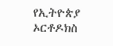የኢትዮጵያ ኦርቶዶክስ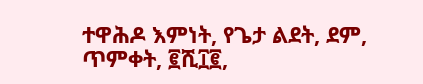ተዋሕዶ እምነት, የጌታ ልደት, ደም, ጥምቀት, ፪ሺ፲፪,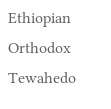Ethiopian Orthodox Tewahedo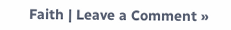Faith | Leave a Comment »